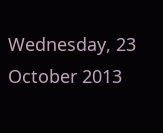Wednesday, 23 October 2013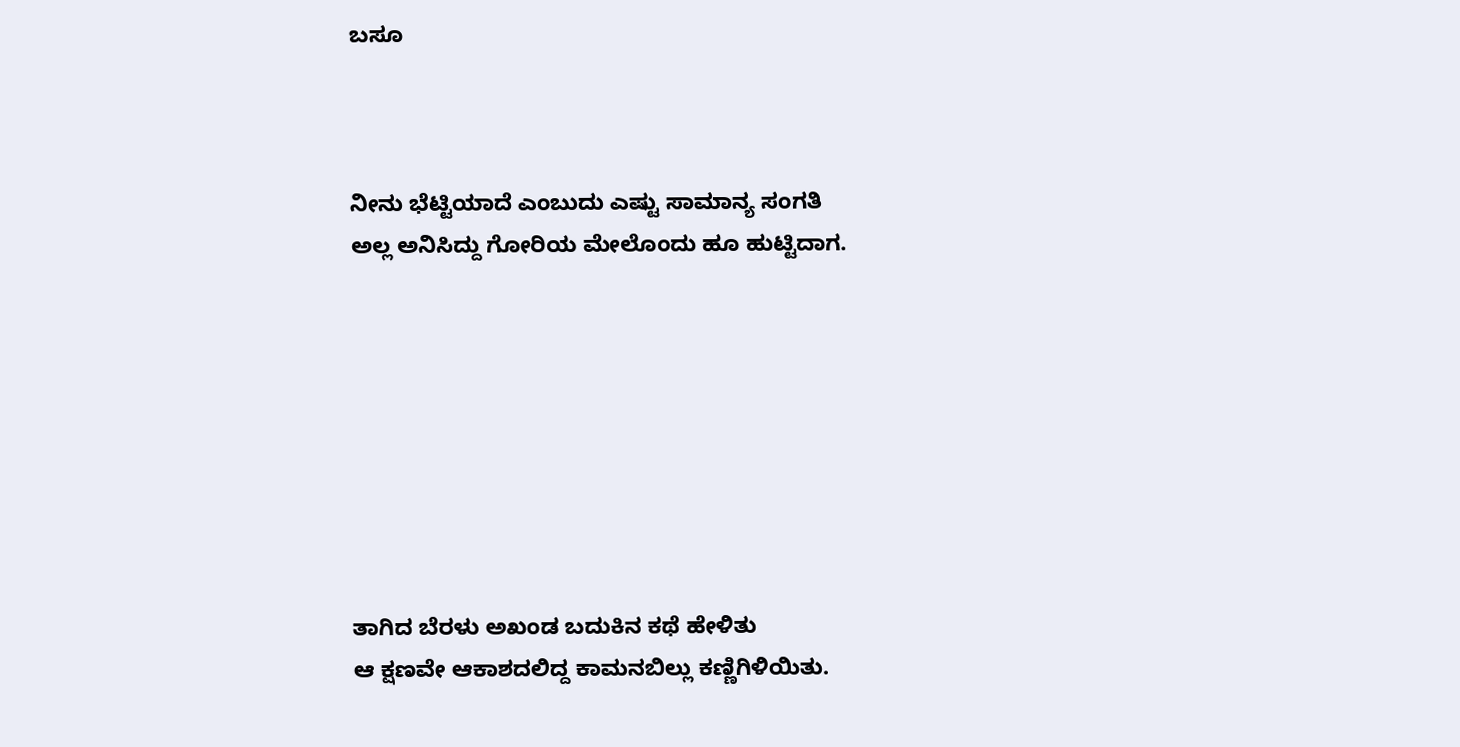ಬಸೂ



ನೀನು ಭೆಟ್ಟಿಯಾದೆ ಎಂಬುದು ಎಷ್ಟು ಸಾಮಾನ್ಯ ಸಂಗತಿ
ಅಲ್ಲ ಅನಿಸಿದ್ದು ಗೋರಿಯ ಮೇಲೊಂದು ಹೂ ಹುಟ್ಟಿದಾಗ.








ತಾಗಿದ ಬೆರಳು ಅಖಂಡ ಬದುಕಿನ ಕಥೆ ಹೇಳಿತು
ಆ ಕ್ಷಣವೇ ಆಕಾಶದಲಿದ್ದ ಕಾಮನಬಿಲ್ಲು ಕಣ್ಣಿಗಿಳಿಯಿತು.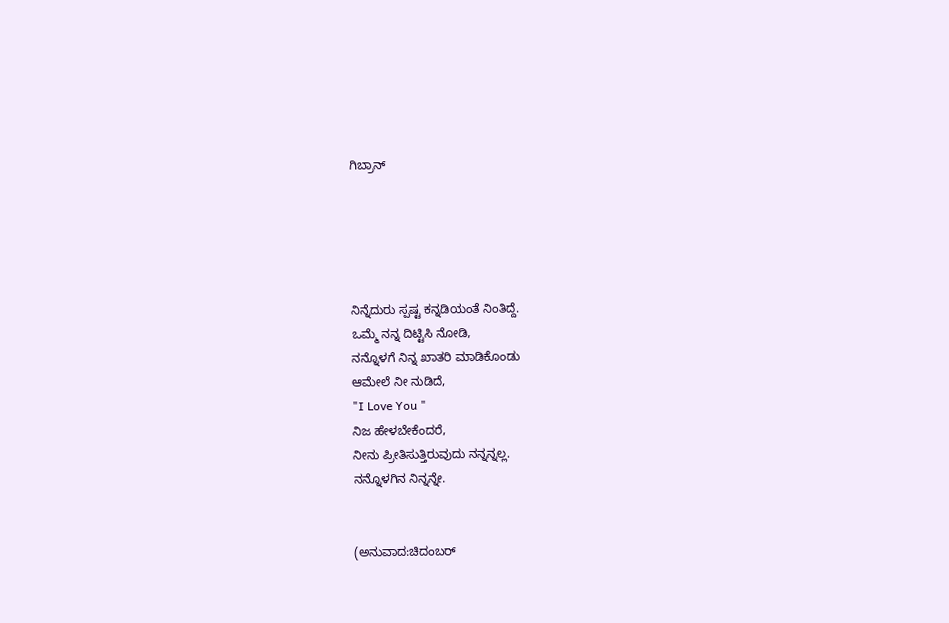ಗಿಬ್ರಾನ್





ನಿನ್ನೆದುರು ಸ್ಪಷ್ಟ ಕನ್ನಡಿಯಂತೆ ನಿಂತಿದ್ದೆ.
ಒಮ್ಮೆ ನನ್ನ ದಿಟ್ಟಿಸಿ ನೋಡಿ,
ನನ್ನೊಳಗೆ ನಿನ್ನ ಖಾತರಿ ಮಾಡಿಕೊಂಡು
ಆಮೇಲೆ ನೀ ನುಡಿದೆ,
"I Love You "
ನಿಜ ಹೇಳಬೇಕೆಂದರೆ,
ನೀನು ಪ್ರೀತಿಸುತ್ತಿರುವುದು ನನ್ನನ್ನಲ್ಲ.
ನನ್ನೊಳಗಿನ ನಿನ್ನನ್ನೇ.


(ಅನುವಾದ:ಚಿದಂಬರ್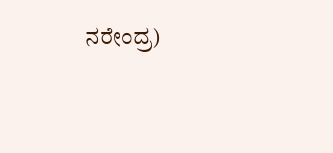ನರೇಂದ್ರ)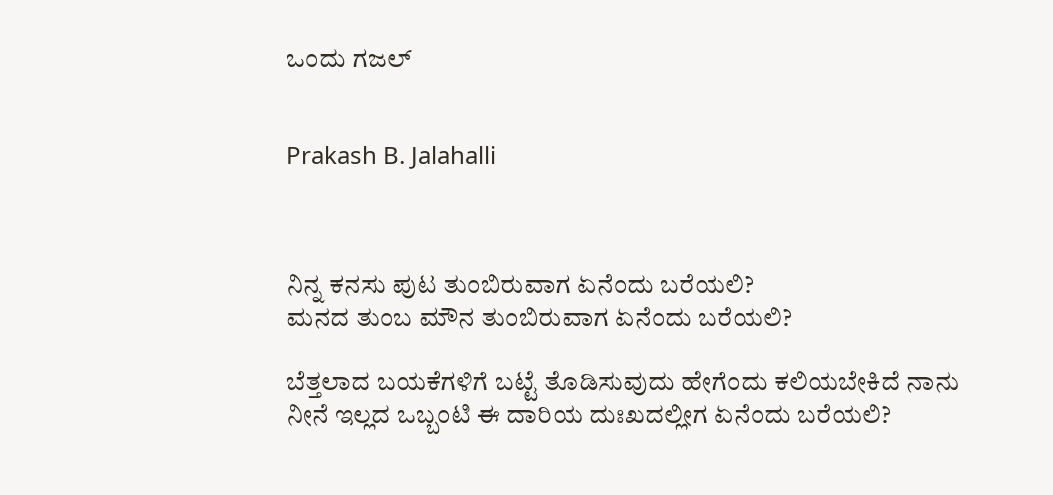ಒಂದು ಗಜಲ್


Prakash B. Jalahalli



ನಿನ್ನ ಕನಸು ಪುಟ ತುಂಬಿರುವಾಗ ಏನೆಂದು ಬರೆಯಲಿ?
ಮನದ ತುಂಬ ಮೌನ ತುಂಬಿರುವಾಗ ಏನೆಂದು ಬರೆಯಲಿ?

ಬೆತ್ತಲಾದ ಬಯಕೆಗಳಿಗೆ ಬಟ್ಟೆ ತೊಡಿಸುವುದು ಹೇಗೆಂದು ಕಲಿಯಬೇಕಿದೆ ನಾನು
ನೀನೆ ಇಲ್ಲದ ಒಬ್ಬಂಟಿ ಈ ದಾರಿಯ ದುಃಖದಲ್ಲೀಗ ಏನೆಂದು ಬರೆಯಲಿ?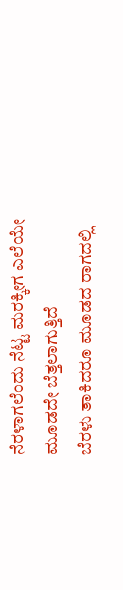ನೆರಳಾಗಲೆಂದು ನೆಟ್ಟ ಮರಕ್ಕೀಗ ಎಲೆಯೇ ಮೂಡದೇ ಬೆತ್ತಲಾಗುತ್ತಿದೆ
ಬೆರಳು ತಾಕಿದರೂ ಮೂಡದ ರಾಗದಲ್ಲಿ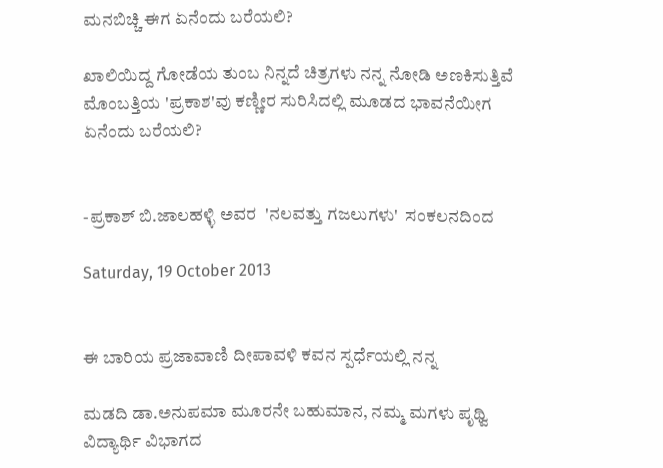ಮನಬಿಚ್ಚಿ ಈಗ ಏನೆಂದು ಬರೆಯಲಿ?

ಖಾಲಿಯಿದ್ದ ಗೋಡೆಯ ತುಂಬ ನಿನ್ನದೆ ಚಿತ್ರಗಳು ನನ್ನ ನೋಡಿ ಅಣಕಿಸುತ್ತಿವೆ
ಮೊಂಬತ್ತಿಯ 'ಪ್ರಕಾಶ'ವು ಕಣ್ಣೀರ ಸುರಿಸಿದಲ್ಲಿ ಮೂಡದ ಭಾವನೆಯೀಗ  ಏನೆಂದು ಬರೆಯಲಿ?


-ಪ್ರಕಾಶ್ ಬಿ.ಜಾಲಹಳ್ಳಿ ಅವರ  'ನಲವತ್ತು ಗಜಲುಗಳು'  ಸಂಕಲನದಿಂದ

Saturday, 19 October 2013


ಈ ಬಾರಿಯ ಪ್ರಜಾವಾಣಿ ದೀಪಾವಳಿ ಕವನ ಸ್ಪರ್ಧೆಯಲ್ಲಿ ನನ್ನ

ಮಡದಿ ಡಾ.ಅನುಪಮಾ ಮೂರನೇ ಬಹುಮಾನ, ನಮ್ಮ ಮಗಳು ಪೃಥ್ವಿ  ವಿದ್ಯಾರ್ಥಿ ವಿಭಾಗದ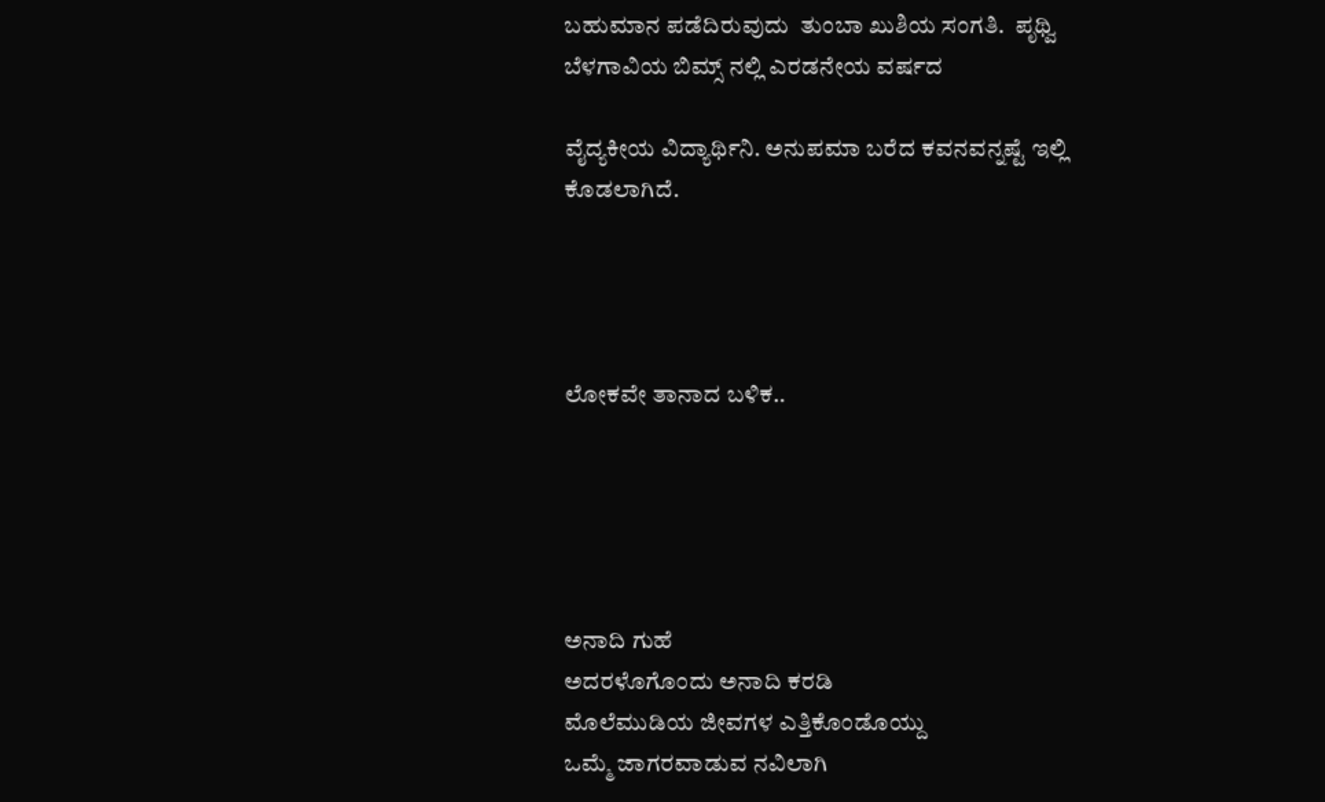ಬಹುಮಾನ ಪಡೆದಿರುವುದು  ತುಂಬಾ ಖುಶಿಯ ಸಂಗತಿ.  ಪೃಥ್ವಿ ಬೆಳಗಾವಿಯ ಬಿಮ್ಸ್ ನಲ್ಲಿ ಎರಡನೇಯ ವರ್ಷದ

ವೈದ್ಯಕೀಯ ವಿದ್ಯಾರ್ಥಿನಿ. ಅನುಪಮಾ ಬರೆದ ಕವನವನ್ನಷ್ಟೆ ಇಲ್ಲಿ ಕೊಡಲಾಗಿದೆ.




ಲೋಕವೇ ತಾನಾದ ಬಳಿಕ..





ಅನಾದಿ ಗುಹೆ
ಅದರಳೊಗೊಂದು ಅನಾದಿ ಕರಡಿ
ಮೊಲೆಮುಡಿಯ ಜೀವಗಳ ಎತ್ತಿಕೊಂಡೊಯ್ದು
ಒಮ್ಮೆ ಜಾಗರವಾಡುವ ನವಿಲಾಗಿ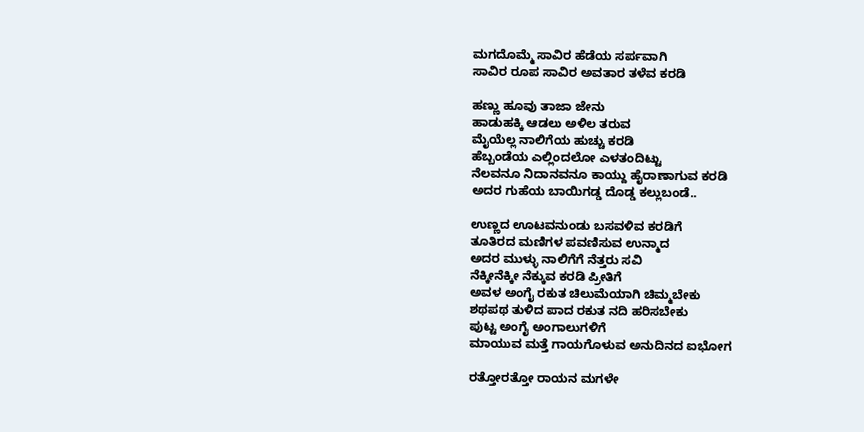ಮಗದೊಮ್ಮೆ ಸಾವಿರ ಹೆಡೆಯ ಸರ್ಪವಾಗಿ
ಸಾವಿರ ರೂಪ ಸಾವಿರ ಅವತಾರ ತಳೆವ ಕರಡಿ

ಹಣ್ಣು ಹೂವು ತಾಜಾ ಜೇನು
ಹಾಡುಹಕ್ಕಿ ಆಡಲು ಅಳಿಲ ತರುವ
ಮೈಯೆಲ್ಲ ನಾಲಿಗೆಯ ಹುಚ್ಚು ಕರಡಿ
ಹೆಬ್ಬಂಡೆಯ ಎಲ್ಲಿಂದಲೋ ಎಳತಂದಿಟ್ಟು
ನೆಲವನೂ ನಿದಾನವನೂ ಕಾಯ್ದು ಹೈರಾಣಾಗುವ ಕರಡಿ
ಅದರ ಗುಹೆಯ ಬಾಯಿಗಡ್ಡ ದೊಡ್ಡ ಕಲ್ಲುಬಂಡೆ..

ಉಣ್ಣದ ಊಟವನುಂಡು ಬಸವಳಿವ ಕರಡಿಗೆ
ತೂತಿರದ ಮಣಿಗಳ ಪವಣಿಸುವ ಉನ್ಮಾದ
ಅದರ ಮುಳ್ಳು ನಾಲಿಗೆಗೆ ನೆತ್ತರು ಸವಿ
ನೆಕ್ಕೀನೆಕ್ಕೀ ನೆಕ್ಕುವ ಕರಡಿ ಪ್ರೀತಿಗೆ
ಅವಳ ಅಂಗೈ ರಕುತ ಚಿಲುಮೆಯಾಗಿ ಚಿಮ್ಮಬೇಕು
ಶಥಪಥ ತುಳಿದ ಪಾದ ರಕುತ ನದಿ ಹರಿಸಬೇಕು
ಪುಟ್ಟ ಅಂಗೈ ಅಂಗಾಲುಗಳಿಗೆ
ಮಾಯುವ ಮತ್ತೆ ಗಾಯಗೊಳುವ ಅನುದಿನದ ಐಭೋಗ

ರತ್ತೋರತ್ತೋ ರಾಯನ ಮಗಳೇ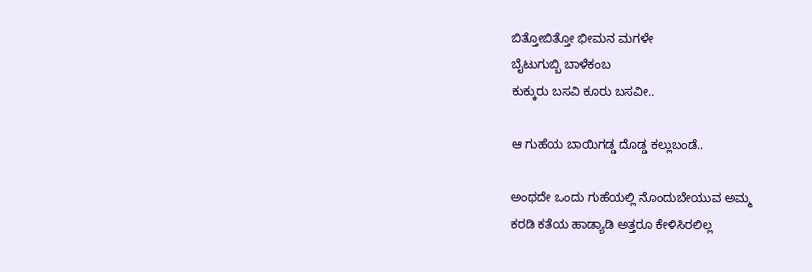ಬಿತ್ತೋಬಿತ್ತೋ ಭೀಮನ ಮಗಳೇ
ಬೈಟುಗುಬ್ಬಿ ಬಾಳೆಕಂಬ
ಕುಕ್ಕುರು ಬಸವಿ ಕೂರು ಬಸವೀ..

ಆ ಗುಹೆಯ ಬಾಯಿಗಡ್ಡ ದೊಡ್ಡ ಕಲ್ಲುಬಂಡೆ..

ಅಂಥದೇ ಒಂದು ಗುಹೆಯಲ್ಲಿ ನೊಂದುಬೇಯುವ ಅಮ್ಮ
ಕರಡಿ ಕತೆಯ ಹಾಡ್ಯಾಡಿ ಅತ್ತರೂ ಕೇಳಿಸಿರಲಿಲ್ಲ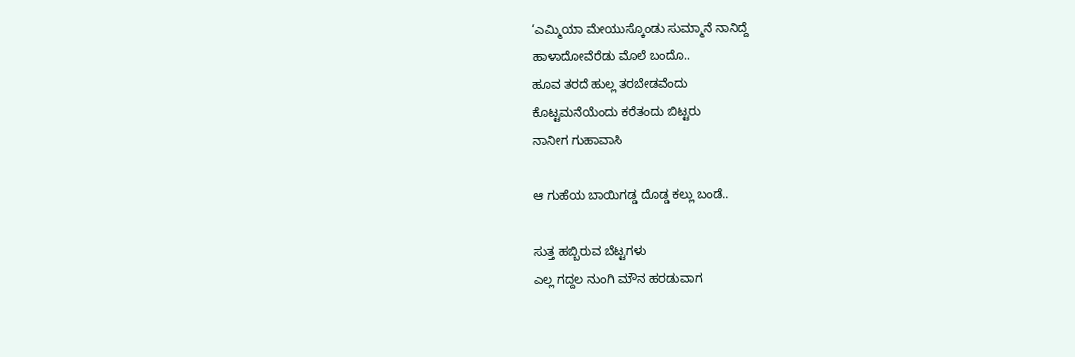‘ಎಮ್ಮಿಯಾ ಮೇಯುಸ್ಕೊಂಡು ಸುಮ್ಮಾನೆ ನಾನಿದ್ದೆ
ಹಾಳಾದೋವೆರೆಡು ಮೊಲೆ ಬಂದೊ..
ಹೂವ ತರದೆ ಹುಲ್ಲ ತರಬೇಡವೆಂದು
ಕೊಟ್ಟಮನೆಯೆಂದು ಕರೆತಂದು ಬಿಟ್ಟರು
ನಾನೀಗ ಗುಹಾವಾಸಿ

ಆ ಗುಹೆಯ ಬಾಯಿಗಡ್ಡ ದೊಡ್ಡ ಕಲ್ಲು ಬಂಡೆ..

ಸುತ್ತ ಹಬ್ಬಿರುವ ಬೆಟ್ಟಗಳು
ಎಲ್ಲ ಗದ್ದಲ ನುಂಗಿ ಮೌನ ಹರಡುವಾಗ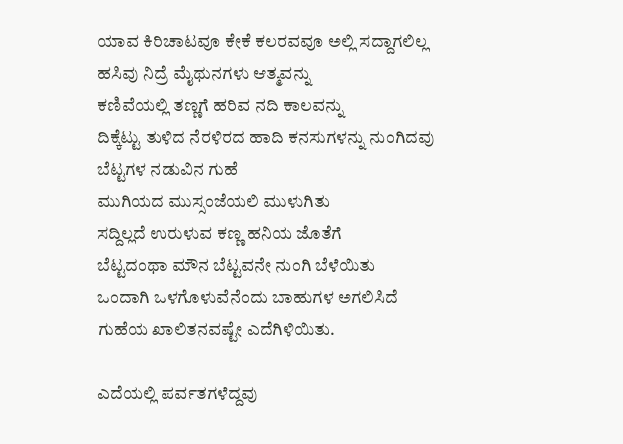ಯಾವ ಕಿರಿಚಾಟವೂ ಕೇಕೆ ಕಲರವವೂ ಅಲ್ಲಿ ಸದ್ದಾಗಲಿಲ್ಲ
ಹಸಿವು ನಿದ್ರೆ ಮೈಥುನಗಳು ಆತ್ಮವನ್ನು
ಕಣಿವೆಯಲ್ಲಿ ತಣ್ಣಗೆ ಹರಿವ ನದಿ ಕಾಲವನ್ನು
ದಿಕ್ಕೆಟ್ಟು ತುಳಿದ ನೆರಳಿರದ ಹಾದಿ ಕನಸುಗಳನ್ನು ನುಂಗಿದವು
ಬೆಟ್ಟಗಳ ನಡುವಿನ ಗುಹೆ
ಮುಗಿಯದ ಮುಸ್ಸಂಜೆಯಲಿ ಮುಳುಗಿತು
ಸದ್ದಿಲ್ಲದೆ ಉರುಳುವ ಕಣ್ಣ ಹನಿಯ ಜೊತೆಗೆ
ಬೆಟ್ಟದಂಥಾ ಮೌನ ಬೆಟ್ಟವನೇ ನುಂಗಿ ಬೆಳೆಯಿತು
ಒಂದಾಗಿ ಒಳಗೊಳುವೆನೆಂದು ಬಾಹುಗಳ ಅಗಲಿಸಿದೆ
ಗುಹೆಯ ಖಾಲಿತನವಷ್ಟೇ ಎದೆಗಿಳಿಯಿತು.

ಎದೆಯಲ್ಲಿ ಪರ್ವತಗಳೆದ್ದವು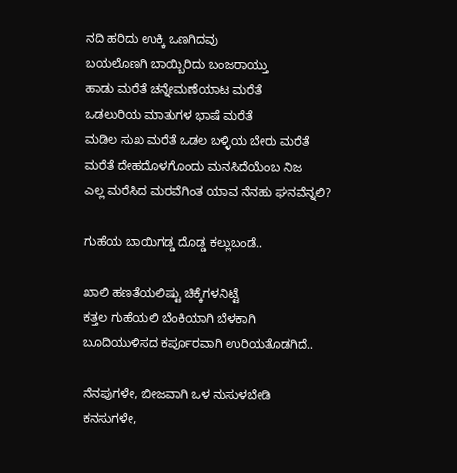ನದಿ ಹರಿದು ಉಕ್ಕಿ ಒಣಗಿದವು
ಬಯಲೊಣಗಿ ಬಾಯ್ಬಿರಿದು ಬಂಜರಾಯ್ತು
ಹಾಡು ಮರೆತೆ ಚನ್ನೇಮಣೆಯಾಟ ಮರೆತೆ
ಒಡಲುರಿಯ ಮಾತುಗಳ ಭಾಷೆ ಮರೆತೆ
ಮಡಿಲ ಸುಖ ಮರೆತೆ ಒಡಲ ಬಳ್ಳಿಯ ಬೇರು ಮರೆತೆ
ಮರೆತೆ ದೇಹದೊಳಗೊಂದು ಮನಸಿದೆಯೆಂಬ ನಿಜ
ಎಲ್ಲ ಮರೆಸಿದ ಮರವೆಗಿಂತ ಯಾವ ನೆನಹು ಘನವೆನ್ನಲಿ?

ಗುಹೆಯ ಬಾಯಿಗಡ್ಡ ದೊಡ್ಡ ಕಲ್ಲುಬಂಡೆ..

ಖಾಲಿ ಹಣತೆಯಲಿಷ್ಟು ಚಿಕ್ಕೆಗಳನಿಟ್ಟೆ
ಕತ್ತಲ ಗುಹೆಯಲಿ ಬೆಂಕಿಯಾಗಿ ಬೆಳಕಾಗಿ
ಬೂದಿಯುಳಿಸದ ಕರ್ಪೂರವಾಗಿ ಉರಿಯತೊಡಗಿದೆ..

ನೆನಪುಗಳೇ, ಬೀಜವಾಗಿ ಒಳ ನುಸುಳಬೇಡಿ
ಕನಸುಗಳೇ,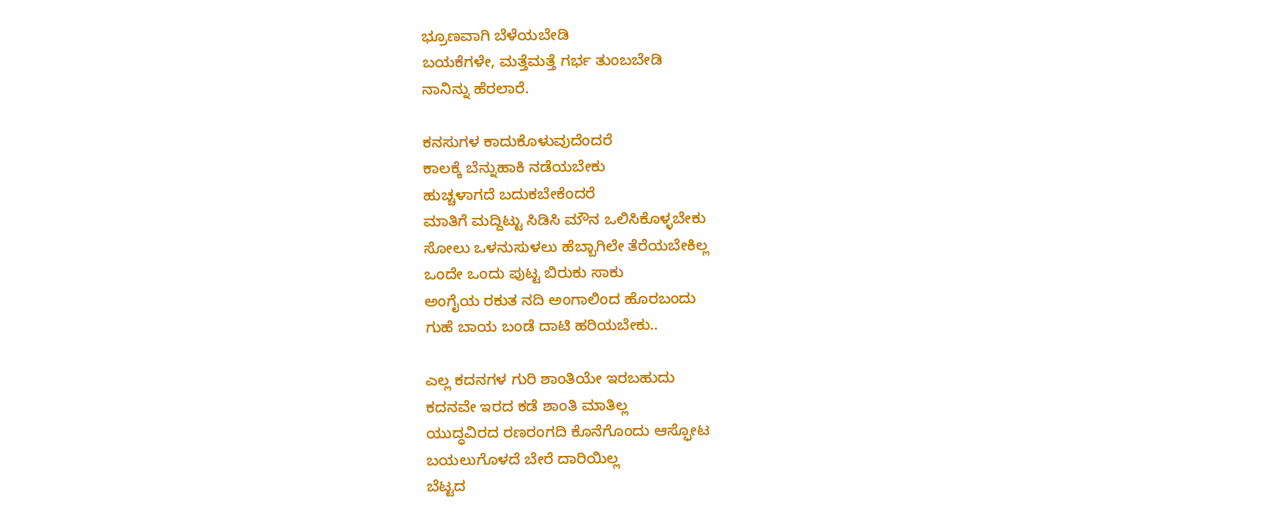ಭ್ರೂಣವಾಗಿ ಬೆಳೆಯಬೇಡಿ
ಬಯಕೆಗಳೇ, ಮತ್ತೆಮತ್ತೆ ಗರ್ಭ ತುಂಬಬೇಡಿ
ನಾನಿನ್ನು ಹೆರಲಾರೆ.

ಕನಸುಗಳ ಕಾದುಕೊಳುವುದೆಂದರೆ
ಕಾಲಕ್ಕೆ ಬೆನ್ನುಹಾಕಿ ನಡೆಯಬೇಕು
ಹುಚ್ಚಳಾಗದೆ ಬದುಕಬೇಕೆಂದರೆ
ಮಾತಿಗೆ ಮದ್ದಿಟ್ಟು ಸಿಡಿಸಿ ಮೌನ ಒಲಿಸಿಕೊಳ್ಳಬೇಕು
ಸೋಲು ಒಳನುಸುಳಲು ಹೆಬ್ಬಾಗಿಲೇ ತೆರೆಯಬೇಕಿಲ್ಲ
ಒಂದೇ ಒಂದು ಪುಟ್ಟ ಬಿರುಕು ಸಾಕು
ಅಂಗೈಯ ರಕುತ ನದಿ ಅಂಗಾಲಿಂದ ಹೊರಬಂದು
ಗುಹೆ ಬಾಯ ಬಂಡೆ ದಾಟಿ ಹರಿಯಬೇಕು..

ಎಲ್ಲ ಕದನಗಳ ಗುರಿ ಶಾಂತಿಯೇ ಇರಬಹುದು
ಕದನವೇ ಇರದ ಕಡೆ ಶಾಂತಿ ಮಾತಿಲ್ಲ
ಯುದ್ಧವಿರದ ರಣರಂಗದಿ ಕೊನೆಗೊಂದು ಆಸ್ಫೋಟ
ಬಯಲುಗೊಳದೆ ಬೇರೆ ದಾರಿಯಿಲ್ಲ
ಬೆಟ್ಟದ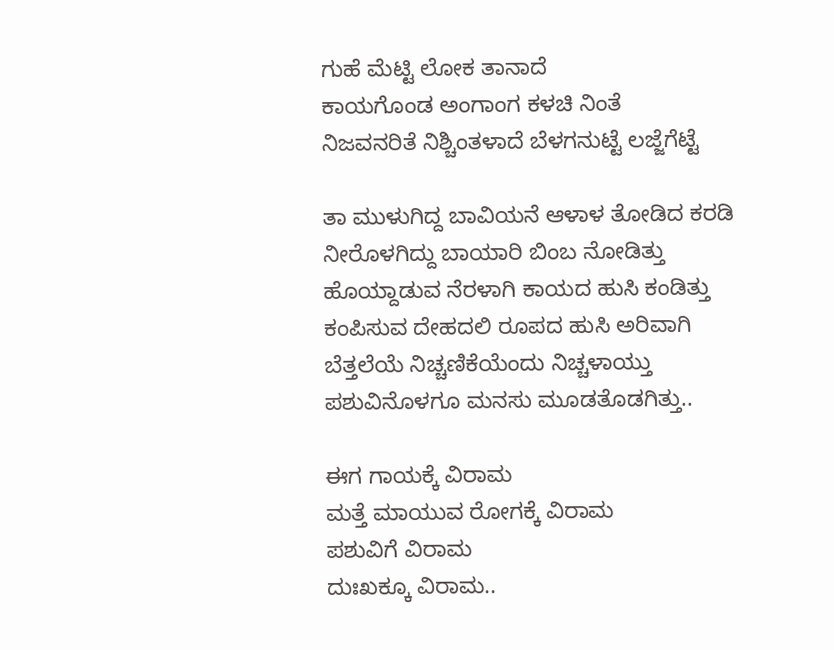ಗುಹೆ ಮೆಟ್ಟಿ ಲೋಕ ತಾನಾದೆ
ಕಾಯಗೊಂಡ ಅಂಗಾಂಗ ಕಳಚಿ ನಿಂತೆ
ನಿಜವನರಿತೆ ನಿಶ್ಚಿಂತಳಾದೆ ಬೆಳಗನುಟ್ಟೆ ಲಜ್ಜೆಗೆಟ್ಟೆ

ತಾ ಮುಳುಗಿದ್ದ ಬಾವಿಯನೆ ಆಳಾಳ ತೋಡಿದ ಕರಡಿ
ನೀರೊಳಗಿದ್ದು ಬಾಯಾರಿ ಬಿಂಬ ನೋಡಿತ್ತು
ಹೊಯ್ದಾಡುವ ನೆರಳಾಗಿ ಕಾಯದ ಹುಸಿ ಕಂಡಿತ್ತು
ಕಂಪಿಸುವ ದೇಹದಲಿ ರೂಪದ ಹುಸಿ ಅರಿವಾಗಿ
ಬೆತ್ತಲೆಯೆ ನಿಚ್ಚಣಿಕೆಯೆಂದು ನಿಚ್ಚಳಾಯ್ತು
ಪಶುವಿನೊಳಗೂ ಮನಸು ಮೂಡತೊಡಗಿತ್ತು..

ಈಗ ಗಾಯಕ್ಕೆ ವಿರಾಮ
ಮತ್ತೆ ಮಾಯುವ ರೋಗಕ್ಕೆ ವಿರಾಮ
ಪಶುವಿಗೆ ವಿರಾಮ
ದುಃಖಕ್ಕೂ ವಿರಾಮ..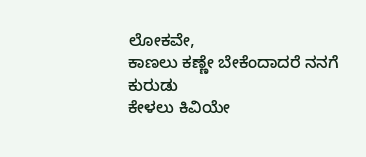ಲೋಕವೇ,
ಕಾಣಲು ಕಣ್ಣೇ ಬೇಕೆಂದಾದರೆ ನನಗೆ ಕುರುಡು
ಕೇಳಲು ಕಿವಿಯೇ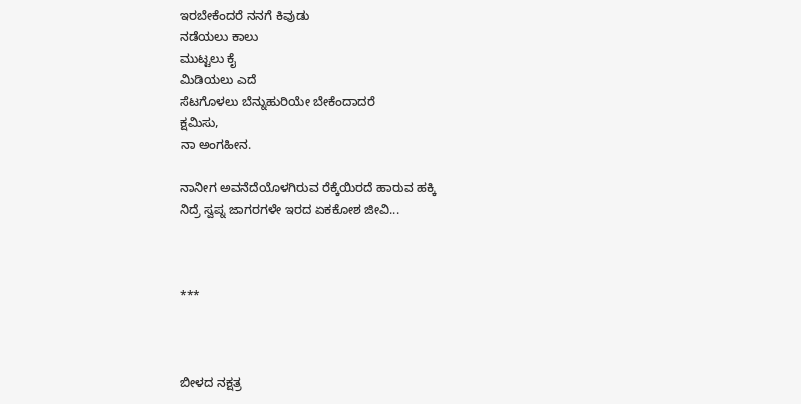ಇರಬೇಕೆಂದರೆ ನನಗೆ ಕಿವುಡು
ನಡೆಯಲು ಕಾಲು
ಮುಟ್ಟಲು ಕೈ
ಮಿಡಿಯಲು ಎದೆ
ಸೆಟಗೊಳಲು ಬೆನ್ನುಹುರಿಯೇ ಬೇಕೆಂದಾದರೆ
ಕ್ಷಮಿಸು,
ನಾ ಅಂಗಹೀನ.

ನಾನೀಗ ಅವನೆದೆಯೊಳಗಿರುವ ರೆಕ್ಕೆಯಿರದೆ ಹಾರುವ ಹಕ್ಕಿ
ನಿದ್ರೆ ಸ್ವಪ್ನ ಜಾಗರಗಳೇ ಇರದ ಏಕಕೋಶ ಜೀವಿ...



***



ಬೀಳದ ನಕ್ಷತ್ರ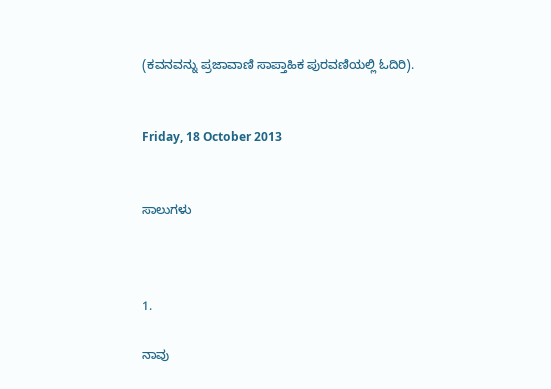(ಕವನವನ್ನು ಪ್ರಜಾವಾಣಿ ಸಾಪ್ತಾಹಿಕ ಪುರವಣಿಯಲ್ಲಿ ಓದಿರಿ).


Friday, 18 October 2013


ಸಾಲುಗಳು



1.

ನಾವು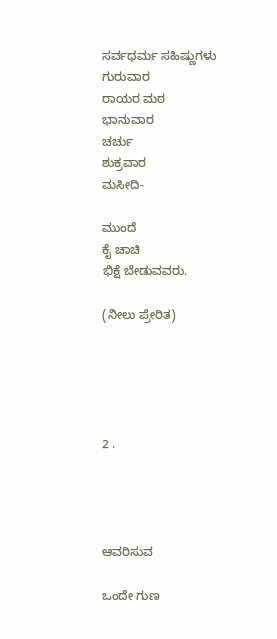ಸರ್ವಧರ್ಮ ಸಹಿಷ್ಣುಗಳು
ಗುರುವಾರ
ರಾಯರ ಮಠ
ಭಾನುವಾರ
ಚರ್ಚು
ಶುಕ್ರವಾರ
ಮಸೀದಿ-

ಮುಂದೆ
ಕೈ ಚಾಚಿ
ಭಿಕ್ಷೆ ಬೇಡುವವರು.

(ನೀಲು ಪ್ರೇರಿತ)





2 .




ಆವರಿಸುವ

ಒಂದೇ ಗುಣ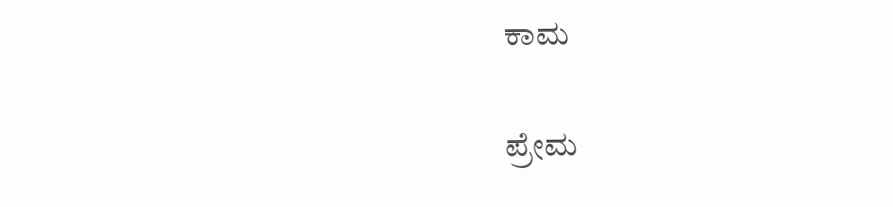ಕಾಮ

ಪ್ರೇಮ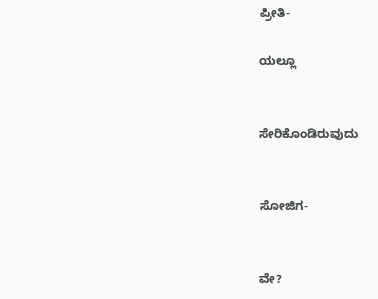ಪ್ರೀತಿ-

ಯಲ್ಲೂ


ಸೇರಿಕೊಂಡಿರುವುದು


ಸೋಜಿಗ-


ವೇ?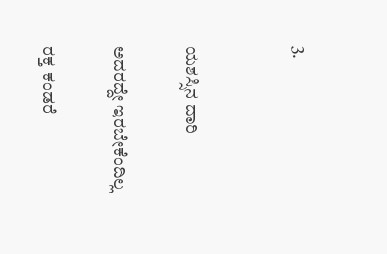3.


ಯಶಸ್ಸಿನ ದಾರಿ

ಅದರದ್ದೇ ಇರಬೇಕೆಂದಿಲ್ಲ

ರಕ್ತ ಕಂಡರೆ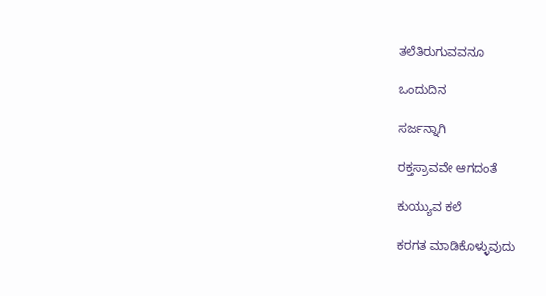ತಲೆತಿರುಗುವವನೂ

ಒಂದುದಿನ

ಸರ್ಜನ್ನಾಗಿ

ರಕ್ತಸ್ರಾವವೇ ಆಗದಂತೆ

ಕುಯ್ಯುವ ಕಲೆ

ಕರಗತ ಮಾಡಿಕೊಳ್ಳುವುದು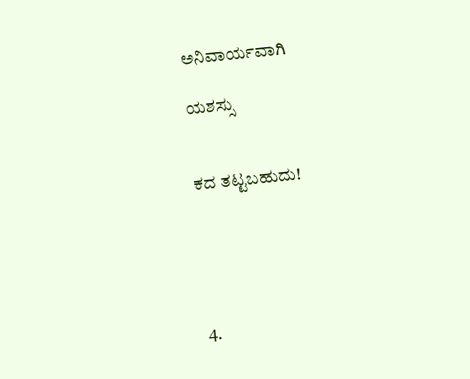ಅನಿವಾರ್ಯವಾಗಿ

ಯಶಸ್ಸು


ಕದ ತಟ್ಟಬಹುದು!





4.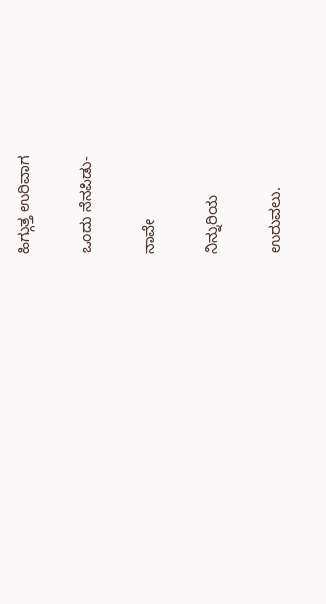ಹಿಗ್ಗುತ್ತ ಉರಿವಾಗ

ಒಂದು ನೆನಪಿಡು-

ನಾವೇ

ನಿನ್ನುರಿಯ

ಉರುವಲು.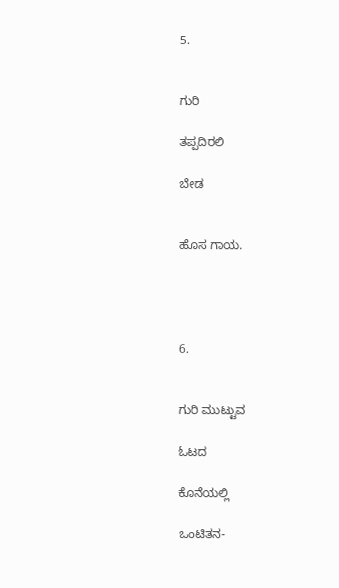5.


ಗುರಿ

ತಪ್ಪದಿರಲಿ

ಬೇಡ


ಹೊಸ ಗಾಯ.




6.


ಗುರಿ ಮುಟ್ಟುವ

ಓಟದ

ಕೊನೆಯಲ್ಲಿ

ಒಂಟಿತನ-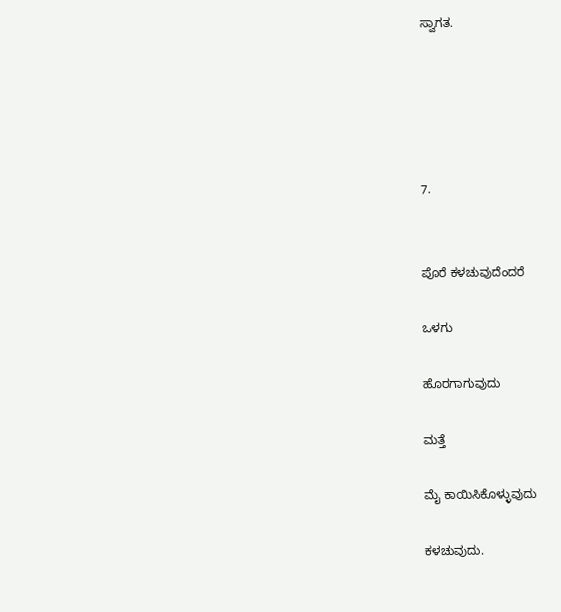ಸ್ವಾಗತ.





7.


ಪೊರೆ ಕಳಚುವುದೆಂದರೆ

ಒಳಗು

ಹೊರಗಾಗುವುದು

ಮತ್ತೆ

ಮೈ ಕಾಯಿಸಿಕೊಳ್ಳುವುದು

ಕಳಚುವುದು.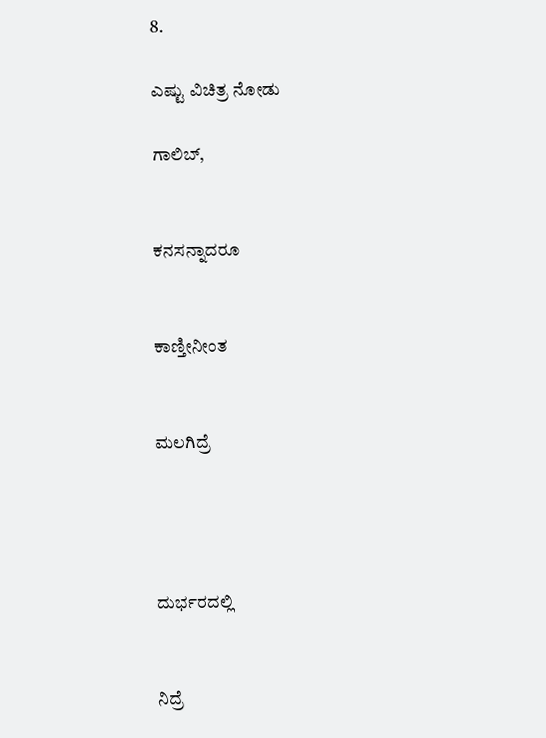8.

ಎಷ್ಟು ವಿಚಿತ್ರ ನೋಡು

ಗಾಲಿಬ್,


ಕನಸನ್ನಾದರೂ


ಕಾಣ್ತೀನೀಂತ


ಮಲಗಿದ್ರೆ




ದುರ್ಭರದಲ್ಲಿ


ನಿದ್ರೆ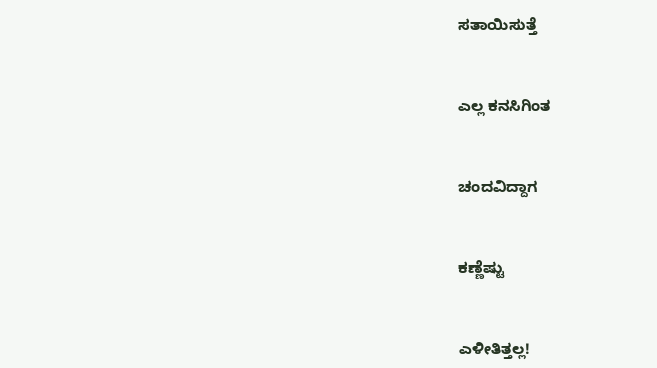ಸತಾಯಿಸುತ್ತೆ


ಎಲ್ಲ ಕನಸಿಗಿಂತ


ಚಂದವಿದ್ದಾಗ


ಕಣ್ಣೆಷ್ಟು


ಎಳೀತಿತ್ತಲ್ಲ!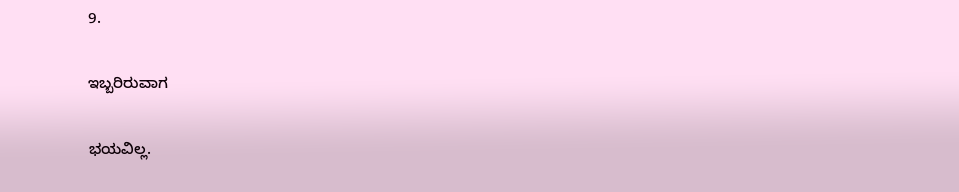9.

ಇಬ್ಬರಿರುವಾಗ

ಭಯವಿಲ್ಲ.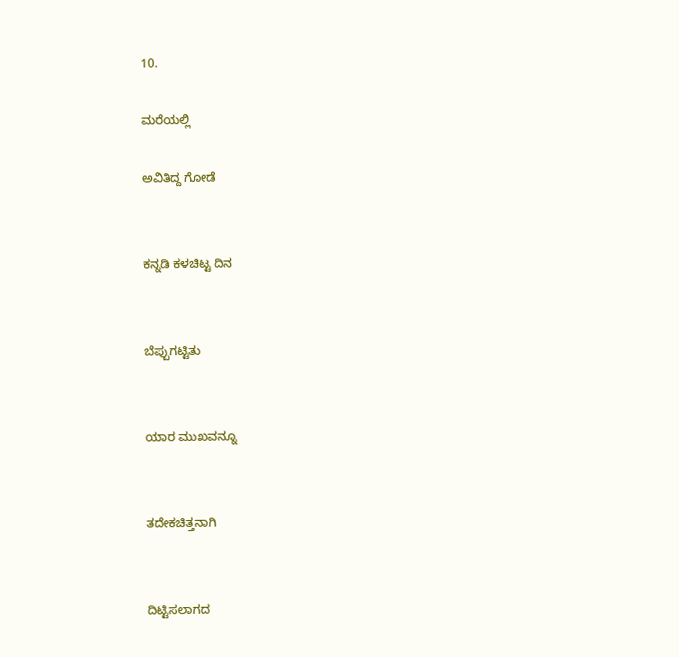10.

ಮರೆಯಲ್ಲಿ

ಅವಿತಿದ್ದ ಗೋಡೆ


ಕನ್ನಡಿ ಕಳಚಿಟ್ಟ ದಿನ


ಬೆಪ್ಪುಗಟ್ಟಿತು


ಯಾರ ಮುಖವನ್ನೂ


ತದೇಕಚಿತ್ತನಾಗಿ


ದಿಟ್ಟಿಸಲಾಗದ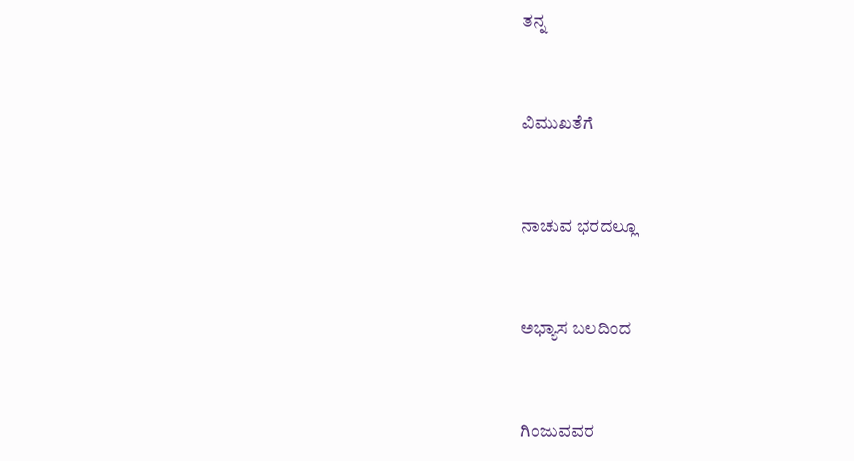ತನ್ನ


ವಿಮುಖತೆಗೆ


ನಾಚುವ ಭರದಲ್ಲೂ


ಅಭ್ಯಾಸ ಬಲದಿಂದ


ಗಿಂಜುವವರ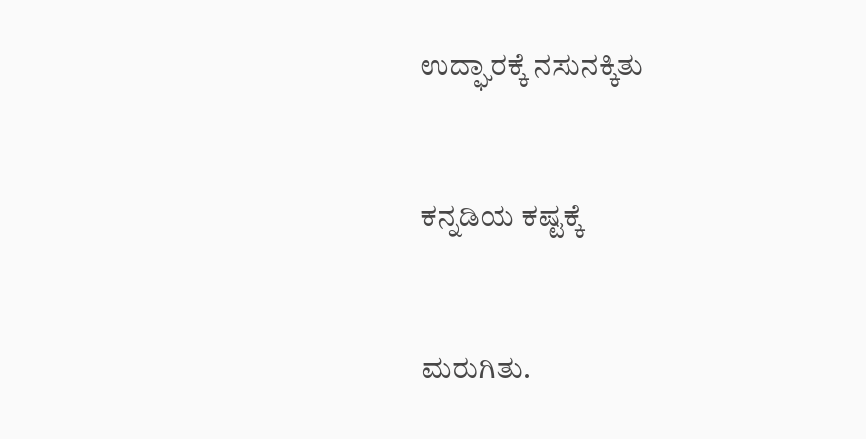ಉದ್ಘಾರಕ್ಕೆ ನಸುನಕ್ಕಿತು


ಕನ್ನಡಿಯ ಕಷ್ಟಕ್ಕೆ


ಮರುಗಿತು.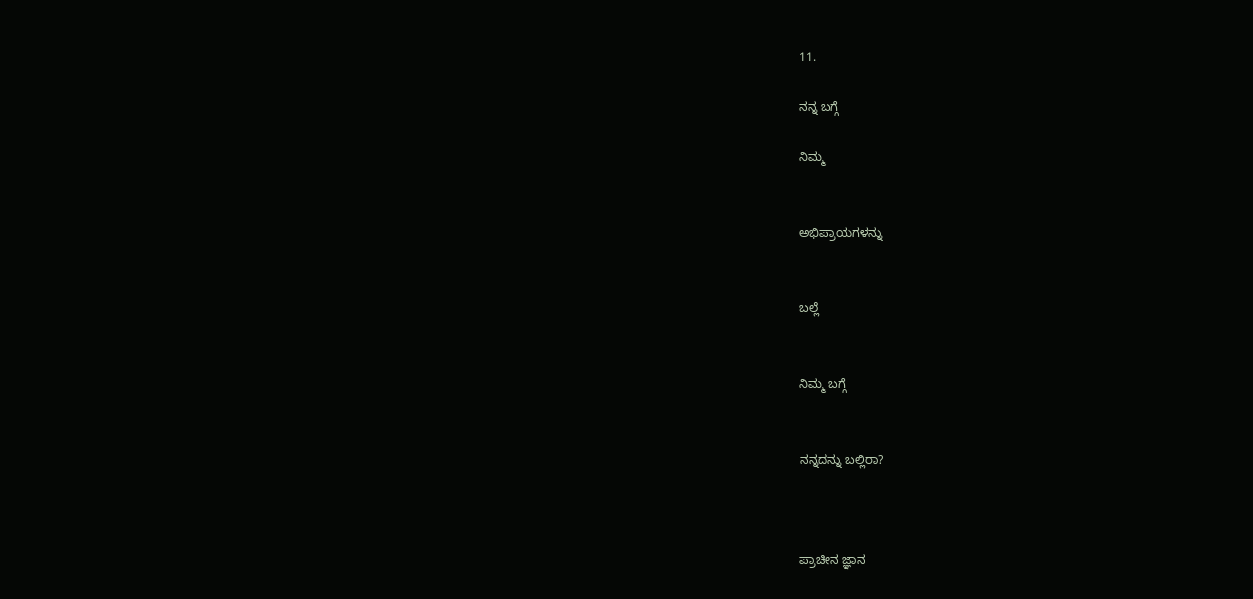11.

ನನ್ನ ಬಗ್ಗೆ

ನಿಮ್ಮ


ಅಭಿಪ್ರಾಯಗಳನ್ನು


ಬಲ್ಲೆ


ನಿಮ್ಮ ಬಗ್ಗೆ


ನನ್ನದನ್ನು ಬಲ್ಲಿರಾ?



ಪ್ರಾಚೀನ ಜ್ಞಾನ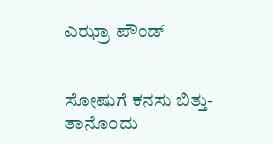ಎಝ್ರಾ ಪೌಂಡ್


ಸೋಷುಗೆ ಕನಸು ಬಿತ್ತು-
ತಾನೊ೦ದು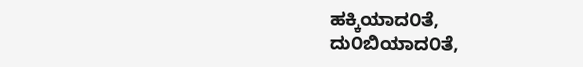ಹಕ್ಕಿಯಾದ೦ತೆ,
ದು೦ಬಿಯಾದ೦ತೆ,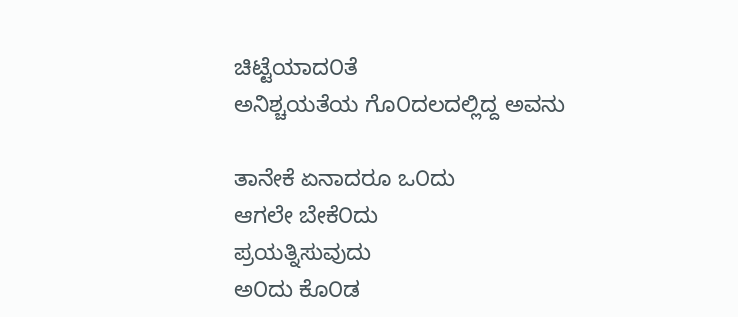ಚಿಟ್ಟೆಯಾದ೦ತೆ
ಅನಿಶ್ಚಯತೆಯ ಗೊ೦ದಲದಲ್ಲಿದ್ದ ಅವನು

ತಾನೇಕೆ ಏನಾದರೂ ಒ೦ದು
ಆಗಲೇ ಬೇಕೆ೦ದು
ಪ್ರಯತ್ನಿಸುವುದು
ಅ೦ದು ಕೊ೦ಡ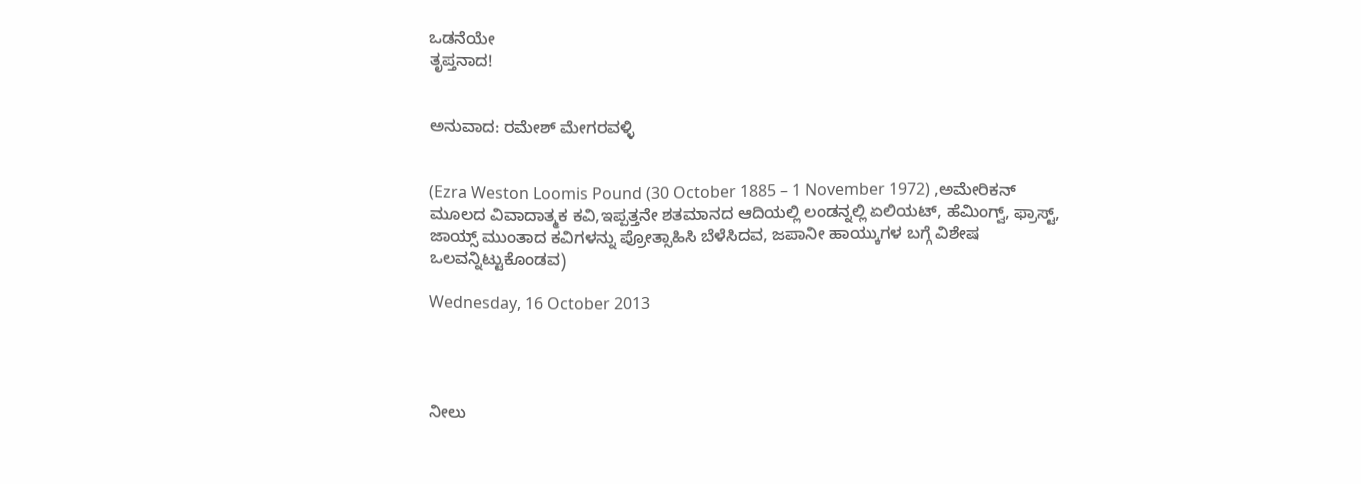ಒಡನೆಯೇ
ತೃಪ್ತನಾದ!


ಅನುವಾದ: ರಮೇಶ್ ಮೇಗರವಳ್ಳಿ


(Ezra Weston Loomis Pound (30 October 1885 – 1 November 1972) ,ಅಮೇರಿಕನ್ ಮೂಲದ ವಿವಾದಾತ್ಮಕ ಕವಿ,ಇಪ್ಪತ್ತನೇ ಶತಮಾನದ ಆದಿಯಲ್ಲಿ ಲಂಡನ್ನಲ್ಲಿ ಏಲಿಯಟ್, ಹೆಮಿಂಗ್ವ್, ಫ್ರಾಸ್ಟ್, ಜಾಯ್ಸ್ ಮುಂತಾದ ಕವಿಗಳನ್ನು ಪ್ರೋತ್ಸಾಹಿಸಿ ಬೆಳೆಸಿದವ, ಜಪಾನೀ ಹಾಯ್ಕುಗಳ ಬಗ್ಗೆ ವಿಶೇಷ ಒಲವನ್ನಿಟ್ಟುಕೊಂಡವ)

Wednesday, 16 October 2013




ನೀಲು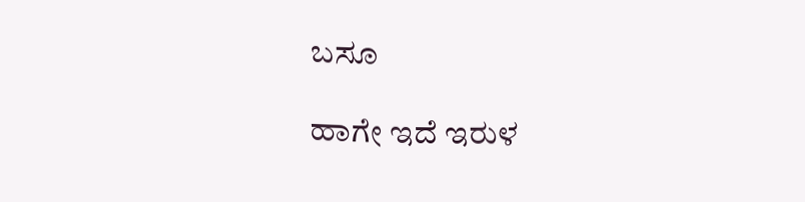ಬಸೂ

ಹಾಗೇ ಇದೆ ಇರುಳ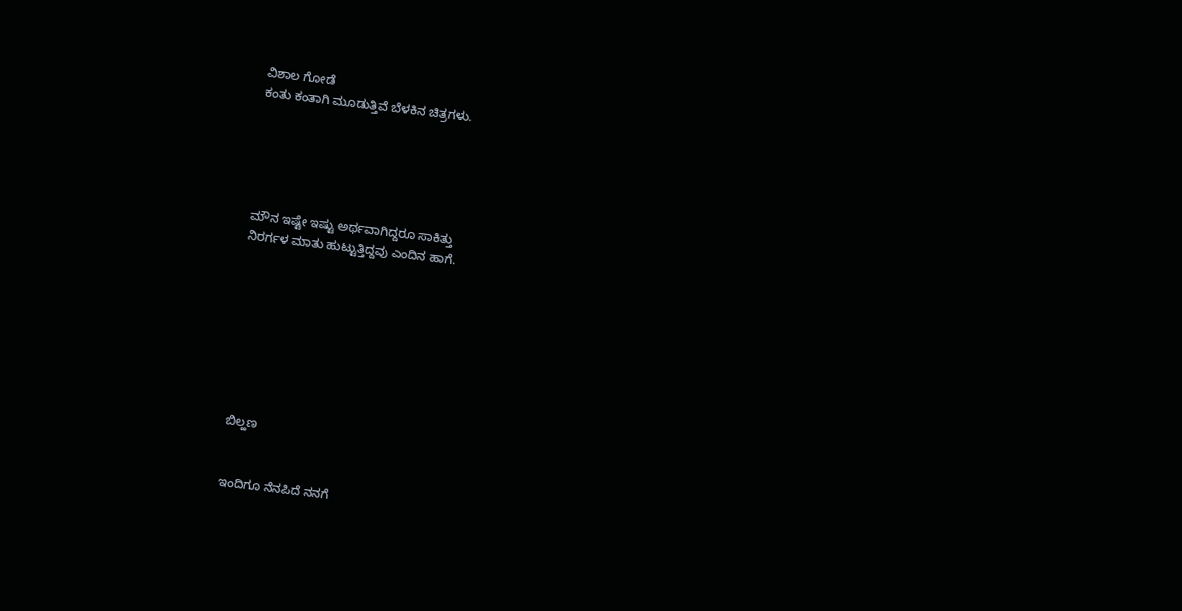ವಿಶಾಲ ಗೋಡೆ
ಕಂತು ಕಂತಾಗಿ ಮೂಡುತ್ತಿವೆ ಬೆಳಕಿನ ಚಿತ್ರಗಳು.





ಮೌನ ಇಷ್ಟೇ ಇಷ್ಟು ಅರ್ಥವಾಗಿದ್ದರೂ ಸಾಕಿತ್ತು
ನಿರರ್ಗಳ ಮಾತು ಹುಟ್ಟುತ್ತಿದ್ದವು ಎಂದಿನ ಹಾಗೆ.








ಬಿಲ್ಹಣ


ಇಂದಿಗೂ ನೆನಪಿದೆ ನನಗೆ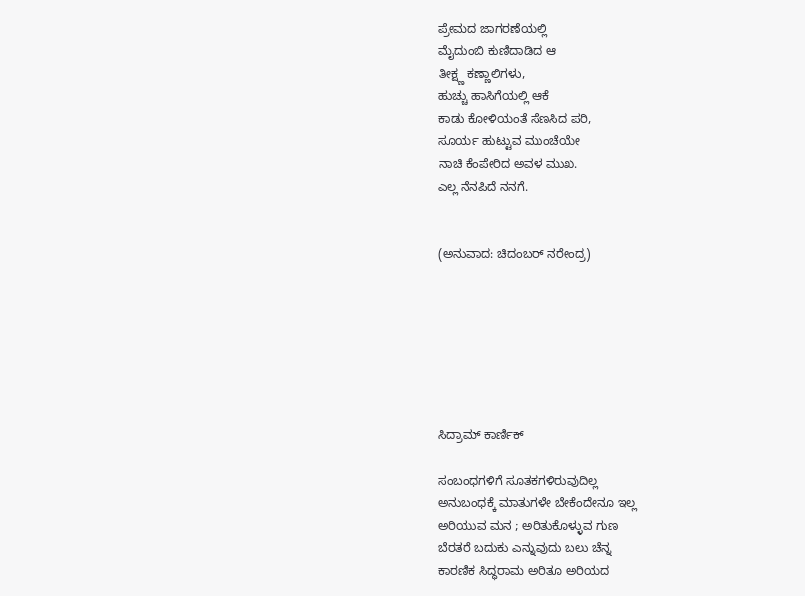ಪ್ರೇಮದ ಜಾಗರಣೆಯಲ್ಲಿ
ಮೈದುಂಬಿ ಕುಣಿದಾಡಿದ ಆ
ತೀಕ್ಷ್ಣ ಕಣ್ಣಾಲಿಗಳು,
ಹುಚ್ಚು ಹಾಸಿಗೆಯಲ್ಲಿ ಆಕೆ
ಕಾಡು ಕೋಳಿಯಂತೆ ಸೆಣಸಿದ ಪರಿ,
ಸೂರ್ಯ ಹುಟ್ಟುವ ಮುಂಚೆಯೇ
ನಾಚಿ ಕೆಂಪೇರಿದ ಅವಳ ಮುಖ.
ಎಲ್ಲ ನೆನಪಿದೆ ನನಗೆ.


(ಅನುವಾದ: ಚಿದಂಬರ್ ನರೇಂದ್ರ)







ಸಿದ್ರಾಮ್ ಕಾರ್ಣಿಕ್

ಸಂಬಂಧಗಳಿಗೆ ಸೂತಕಗಳಿರುವುದಿಲ್ಲ
ಅನುಬಂಧಕ್ಕೆ ಮಾತುಗಳೇ ಬೇಕೆಂದೇನೂ ಇಲ್ಲ
ಅರಿಯುವ ಮನ ; ಅರಿತುಕೊಳ್ಳುವ ಗುಣ
ಬೆರತರೆ ಬದುಕು ಎನ್ನುವುದು ಬಲು ಚೆನ್ನ
ಕಾರಣಿಕ ಸಿದ್ಧರಾಮ ಅರಿತೂ ಅರಿಯದ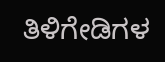ತಿಳಿಗೇಡಿಗಳ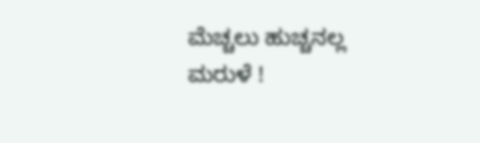ಮೆಚ್ಚಲು ಹುಚ್ಚನಲ್ಲ ಮರುಳೆ !